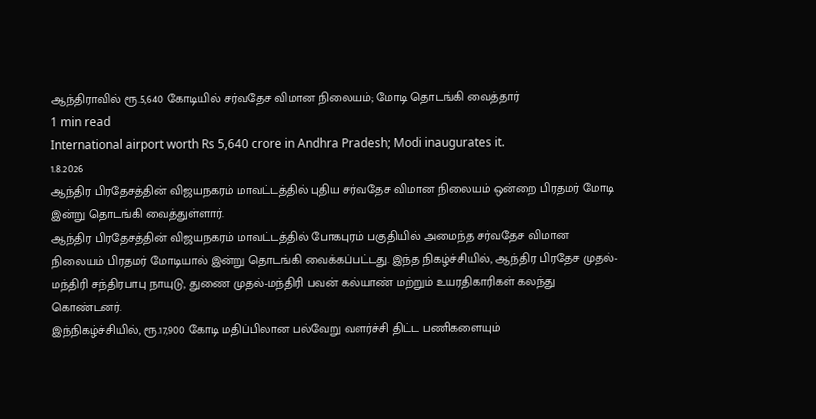ஆந்திராவில் ரூ.5,640 கோடியில் சர்வதேச விமான நிலையம்; மோடி தொடங்கி வைத்தார்
1 min read
International airport worth Rs 5,640 crore in Andhra Pradesh; Modi inaugurates it.
1.8.2026
ஆந்திர பிரதேசத்தின் விஜயநகரம் மாவட்டத்தில் புதிய சர்வதேச விமான நிலையம் ஒன்றை பிரதமர் மோடி இன்று தொடங்கி வைத்துள்ளார்.
ஆந்திர பிரதேசத்தின் விஜயநகரம் மாவட்டத்தில் போகபுரம் பகுதியில் அமைந்த சர்வதேச விமான நிலையம் பிரதமர் மோடியால் இன்று தொடங்கி வைக்கப்பட்டது. இந்த நிகழ்ச்சியில், ஆந்திர பிரதேச முதல்-மந்திரி சந்திரபாபு நாயுடு, துணை முதல்-மந்திரி பவன் கல்யாண் மற்றும் உயரதிகாரிகள் கலந்து கொண்டனர்.
இந்நிகழ்ச்சியில், ரூ.17,900 கோடி மதிப்பிலான பல்வேறு வளர்ச்சி திட்ட பணிகளையும்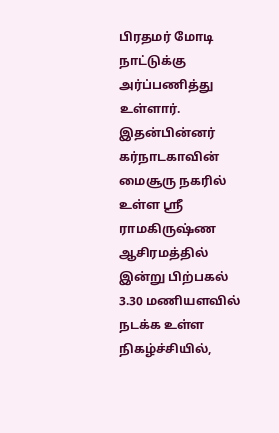பிரதமர் மோடி நாட்டுக்கு அர்ப்பணித்து உள்ளார். இதன்பின்னர் கர்நாடகாவின் மைசூரு நகரில் உள்ள ஸ்ரீ ராமகிருஷ்ண ஆசிரமத்தில் இன்று பிற்பகல் 3.30 மணியளவில் நடக்க உள்ள நிகழ்ச்சியில்,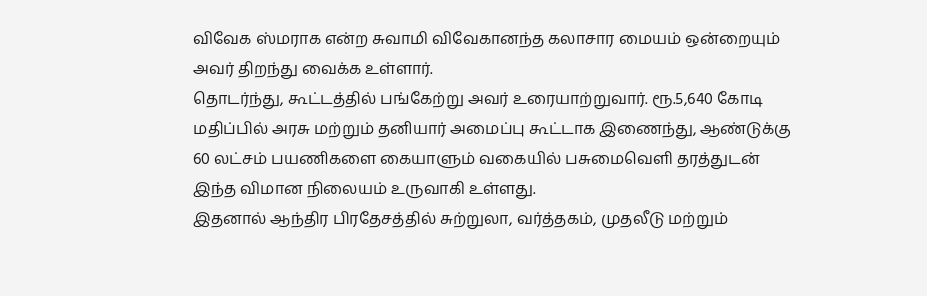விவேக ஸ்மராக என்ற சுவாமி விவேகானந்த கலாசார மையம் ஒன்றையும் அவர் திறந்து வைக்க உள்ளார்.
தொடர்ந்து, கூட்டத்தில் பங்கேற்று அவர் உரையாற்றுவார். ரூ.5,640 கோடி மதிப்பில் அரசு மற்றும் தனியார் அமைப்பு கூட்டாக இணைந்து, ஆண்டுக்கு 60 லட்சம் பயணிகளை கையாளும் வகையில் பசுமைவெளி தரத்துடன் இந்த விமான நிலையம் உருவாகி உள்ளது.
இதனால் ஆந்திர பிரதேசத்தில் சுற்றுலா, வர்த்தகம், முதலீடு மற்றும்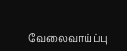வேலைவாய்ப்பு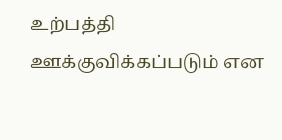உற்பத்தி ஊக்குவிக்கப்படும் என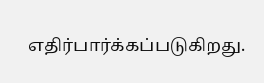எதிர்பார்க்கப்படுகிறது.